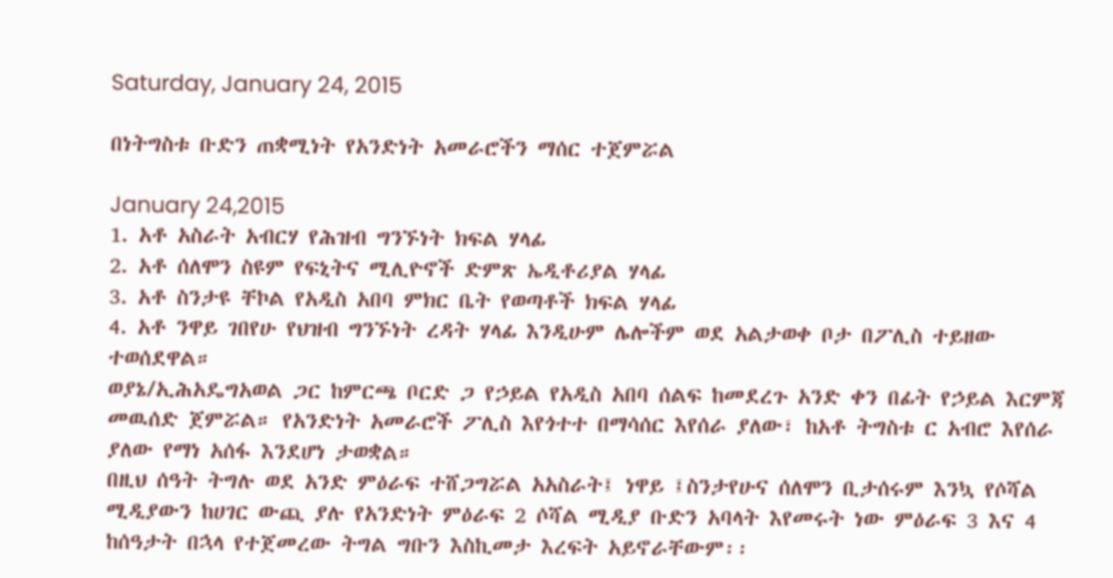Saturday, January 24, 2015

በነትግስቱ ቡድን ጠቋሚነት የአንድነት አመራሮችን ማሰር ተጀምሯል

January 24,2015
1. አቶ አስራት አብርሃ የሕዝብ ግንኙነት ክፍል ሃላፊ
2. አቶ ሰለሞን ስዩም የፍኒትና ሚሊዮኖች ድምጽ ኤዲቶሪያል ሃላፊ
3. አቶ ስንታዩ ቸኮል የአዲስ አበባ ምክር ቤት የወጣቶች ክፍል ሃላፊ
4. አቶ ንዋይ ገበየሁ የህዝብ ግንኙነት ረዳት ሃላፊ እንዲሁም ሌሎችም ወደ አልታወቀ ቦታ በፖሊስ ተይዘው ተወሰደዋል።
ወያኔ/ኢሕአዴግአወል ጋር ከምርጫ ቦርድ ጋ የኃይል የአዲስ አበባ ሰልፍ ከመደረጉ አንድ ቀን በፊት የኃይል እርምጃ መዉሰድ ጀምሯል። የአንድነት አመራሮች ፖሊስ እየጎተተ በማሳሰር እየሰራ ያለው፣ ከአቶ ትግስቱ ር አብሮ እየሰራ ያለው የማነ አሰፋ እንደሆነ ታወቋል።
በዚህ ሰዓት ትግሉ ወደ አንድ ምዕራፍ ተሸጋግሯል አአስራት፤ ነዋይ ፤ስንታየሁና ሰለሞን ቢታሰሩም እንኳ የሶሻል ሚዲያውን ከሀገር ውጪ ያሉ የአንድነት ምዕራፍ 2 ሶሻል ሚዲያ ቡድን አባላት እየመሩት ነው ምዕራፍ 3 እና 4 ከሰዓታት በኋላ የተጀመረው ትግል ግቡን እስኪመታ እረፍት አይኖራቸውም፡፡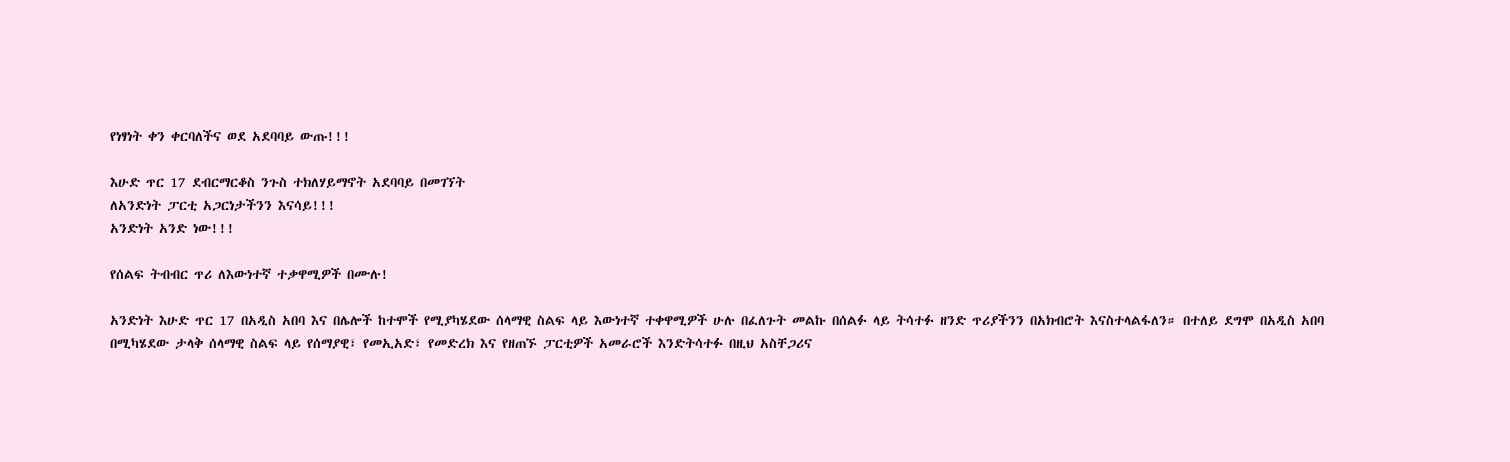የነፃነት ቀን ቀርባለችና ወደ አደባባይ ውጡ!!!

እሁድ ጥር 17 ደብርማርቆስ ንጉስ ተክለሃይማኖት አደባባይ በመገኘት
ለአንድነት ፓርቲ አጋርነታችንን እናሳይ!!!
አንድነት አንድ ነው!!!

የሰልፍ ትብብር ጥሪ ለእውነተኛ ተቃዋሚዎች በሙሉ!

አንድነት እሁድ ጥር 17 በአዲስ አበባ እና በሌሎች ከተሞች የሚያካሄደው ሰላማዊ ስልፍ ላይ እውነተኛ ተቀዋሚዎች ሁሉ በፈለጉት መልኩ በሰልፉ ላይ ትሳተፉ ዘንድ ጥሪያችንን በአክብሮት እናስተላልፋለን። በተለይ ደግሞ በአዲስ አበባ በሚካሄደው ታላቅ ሰላማዊ ስልፍ ላይ የሰማያዊ፣ የመኢአድ፣ የመድረክ እና የዘጠኙ ፓርቲዎች አመራሮች እንድትሳተፉ በዚህ አስቸጋሪና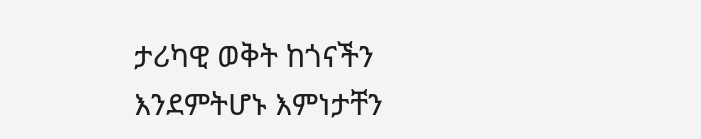ታሪካዊ ወቅት ከጎናችን እንደምትሆኑ እምነታቸን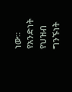ነው።
የአንድነት የህዝብ ግንኙነት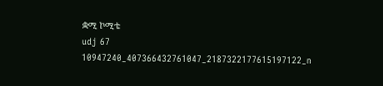ቋሚ ኮሚቴ
udj 67
10947240_407366432761047_2187322177615197122_n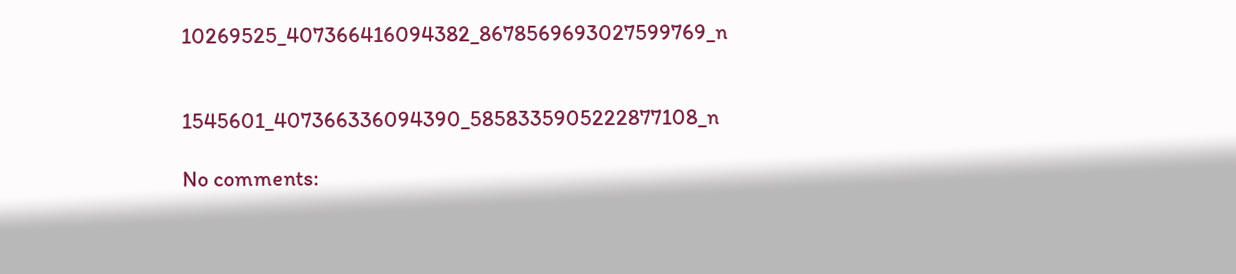10269525_407366416094382_8678569693027599769_n


1545601_407366336094390_5858335905222877108_n

No comments: